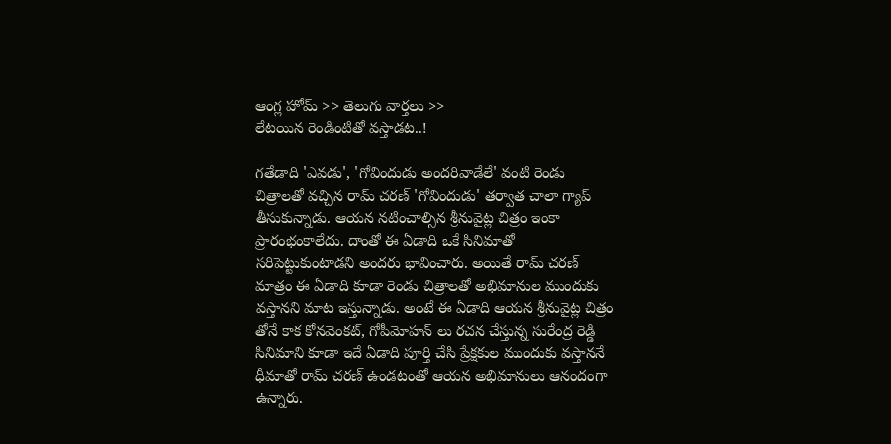ఆంగ్ల హోమ్ >> తెలుగు వార్తలు >>
లేటయిన రెండింటితో వస్తాడట..!

గతేడాది 'ఎవడు', 'గోవిందుడు అందరివాడేలే' వంటి రెండు చిత్రాలతో వచ్చిన రామ్ చరణ్ 'గోవిందుడు' తర్వాత చాలా గ్యాప్ తీసుకున్నాడు. ఆయన నటించాల్సిన శ్రీనువైట్ల చిత్రం ఇంకా ప్రారంభంకాలేదు. దాంతో ఈ ఏడాది ఒకే సినిమాతో సరిపెట్టుకుంటాడని అందరు భావించారు. అయితే రామ్ చరణ్ మాత్రం ఈ ఏడాది కూడా రెండు చిత్రాలతో అభిమానుల ముందుకు వస్తానని మాట ఇస్తున్నాడు. అంటే ఈ ఏడాది ఆయన శ్రీనువైట్ల చిత్రం తోనే కాక కోనవెంకట్, గోపీమోహన్ లు రచన చేస్తున్న సురేంద్ర రెడ్డి సినిమాని కూడా ఇదే ఏడాది పూర్తి చేసి ప్రేక్షకుల ముందుకు వస్తాననే ధీమాతో రామ్ చరణ్ ఉండటంతో ఆయన అభిమానులు ఆనందంగా ఉన్నారు.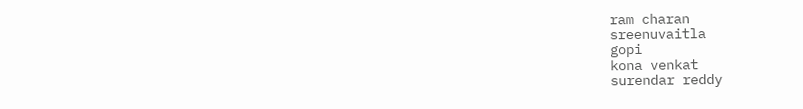ram charan
sreenuvaitla
gopi
kona venkat
surendar reddy